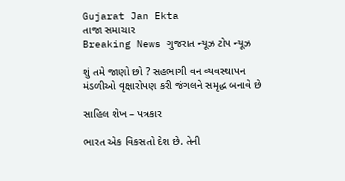Gujarat Jan Ekta
તાજા સમાચાર
Breaking News ગુજરાત ન્યૂઝ ટોપ ન્યૂઝ

શું તમે જાણો છો ? સહભાગી વન વ્યવસ્થાપન મંડળીઓ વૃક્ષારોપણ કરી જંગલને સમૃદ્ધ બનાવે છે

સાહિલ શેખ – પત્રકાર

ભારત એક વિકસતો દેશ છે. તેની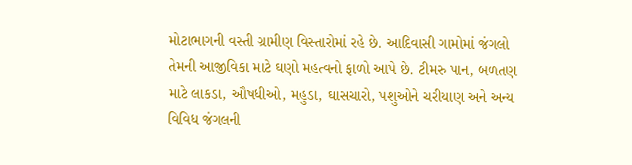મોટાભાગની વસ્તી ગ્રામીણ વિસ્તારોમાં રહે છે. આદિવાસી ગામોમાં જંગલો તેમની આજીવિકા માટે ઘણો મહત્વનો ફાળો આપે છે. ટીમરુ પાન, બળતણ માટે લાકડા, ઔષધીઓ, મહુડા, ઘાસચારો, પશુઓને ચરીયાણ અને અન્ય વિવિધ જંગલની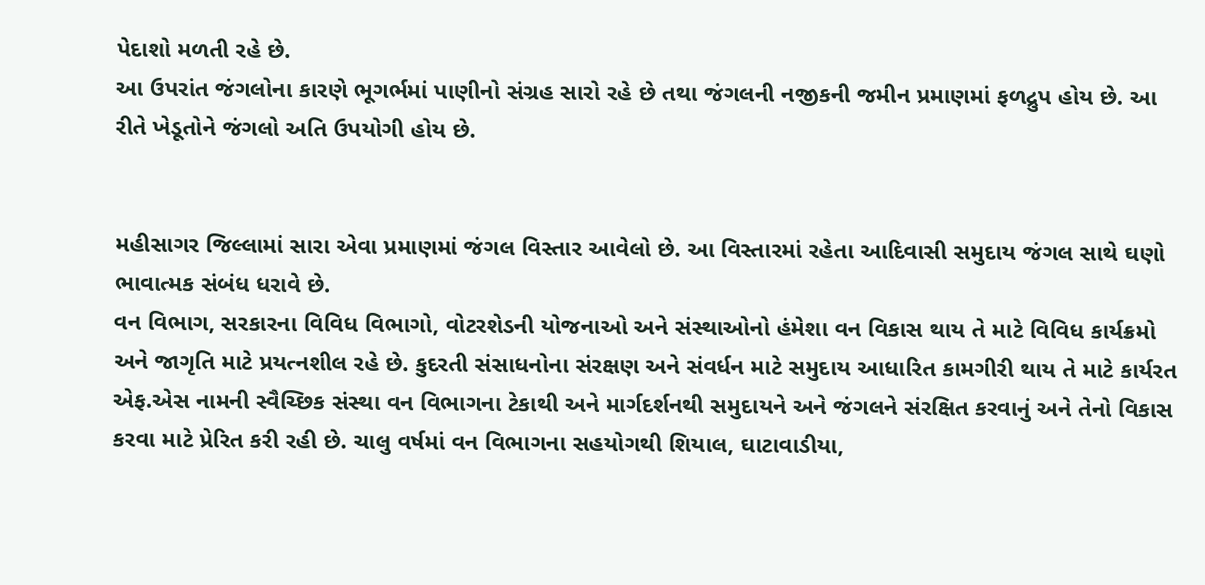પેદાશો મળતી રહે છે.
આ ઉપરાંત જંગલોના કારણે ભૂગર્ભમાં પાણીનો સંગ્રહ સારો રહે છે તથા જંગલની નજીકની જમીન પ્રમાણમાં ફળદ્રુપ હોય છે. આ રીતે ખેડૂતોને જંગલો અતિ ઉપયોગી હોય છે.


મહીસાગર જિલ્લામાં સારા એવા પ્રમાણમાં જંગલ વિસ્તાર આવેલો છે. આ વિસ્તારમાં રહેતા આદિવાસી સમુદાય જંગલ સાથે ઘણો ભાવાત્મક સંબંધ ધરાવે છે.
વન વિભાગ, સરકારના વિવિધ વિભાગો, વોટરશેડની યોજનાઓ અને સંસ્થાઓનો હંમેશા વન વિકાસ થાય તે માટે વિવિધ કાર્યક્રમો અને જાગૃતિ માટે પ્રયત્નશીલ રહે છે. કુદરતી સંસાધનોના સંરક્ષણ અને સંવર્ધન માટે સમુદાય આધારિત કામગીરી થાય તે માટે કાર્યરત એફ.એસ નામની સ્વૈચ્છિક સંસ્થા વન વિભાગના ટેકાથી અને માર્ગદર્શનથી સમુદાયને અને જંગલને સંરક્ષિત કરવાનું અને તેનો વિકાસ કરવા માટે પ્રેરિત કરી રહી છે. ચાલુ વર્ષમાં વન વિભાગના સહયોગથી શિયાલ, ઘાટાવાડીયા,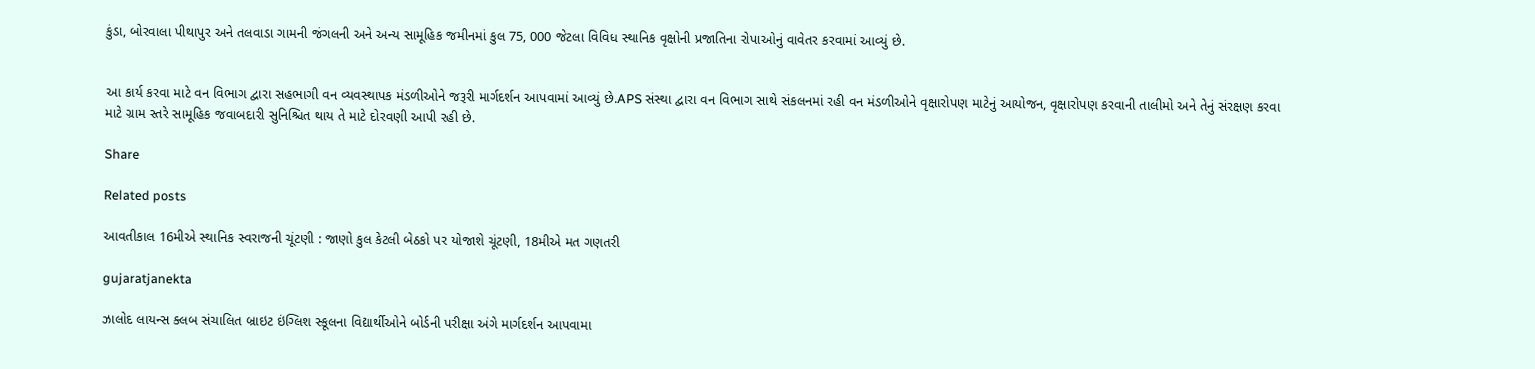કુંડા, બોરવાલા પીથાપુર અને તલવાડા ગામની જંગલની અને અન્ય સામૂહિક જમીનમાં કુલ 75, 000 જેટલા વિવિધ સ્થાનિક વૃક્ષોની પ્રજાતિના રોપાઓનું વાવેતર કરવામાં આવ્યું છે.


આ કાર્ય કરવા માટે વન વિભાગ દ્વારા સહભાગી વન વ્યવસ્થાપક મંડળીઓને જરૂરી માર્ગદર્શન આપવામાં આવ્યું છે.APS સંસ્થા દ્વારા વન વિભાગ સાથે સંકલનમાં રહી વન મંડળીઓને વૃક્ષારોપણ માટેનું આયોજન, વૃક્ષારોપણ કરવાની તાલીમો અને તેનું સંરક્ષણ કરવા માટે ગ્રામ સ્તરે સામૂહિક જવાબદારી સુનિશ્ચિત થાય તે માટે દોરવણી આપી રહી છે.

Share

Related posts

આવતીકાલ 16મીએ સ્થાનિક સ્વરાજની ચૂંટણી : જાણો કુલ કેટલી બેઠકો પર યોજાશે ચૂંટણી, 18મીએ મત ગણતરી

gujaratjanekta

ઝાલોદ લાયન્સ ક્લબ સંચાલિત બ્રાઇટ ઇંગ્લિશ સ્કૂલના વિદ્યાર્થીઓને બોર્ડની પરીક્ષા અંગે માર્ગદર્શન આપવામા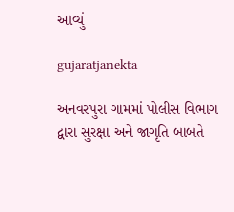આવ્યું

gujaratjanekta

અનવરપુરા ગામમાં પોલીસ વિભાગ દ્વારા સુરક્ષા અને જાગૃતિ બાબતે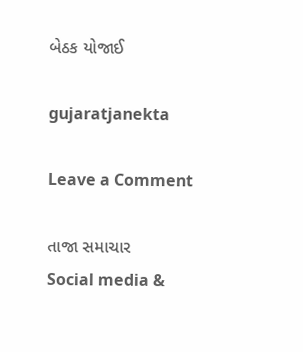બેઠક યોજાઈ

gujaratjanekta

Leave a Comment

તાજા સમાચાર
Social media &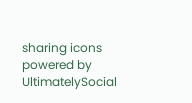sharing icons powered by UltimatelySocial